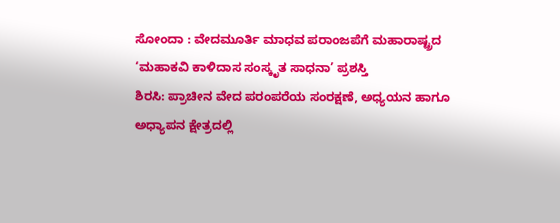ಸೋಂದಾ : ವೇದಮೂರ್ತಿ ಮಾಧವ ಪರಾಂಜಪೆಗೆ ಮಹಾರಾಷ್ಟ್ರದ ‘ಮಹಾಕವಿ ಕಾಳಿದಾಸ ಸಂಸ್ಕೃತ ಸಾಧನಾ’ ಪ್ರಶಸ್ತಿ
ಶಿರಸಿ: ಪ್ರಾಚೀನ ವೇದ ಪರಂಪರೆಯ ಸಂರಕ್ಷಣೆ, ಅಧ್ಯಯನ ಹಾಗೂ ಅಧ್ಯಾಪನ ಕ್ಷೇತ್ರದಲ್ಲಿ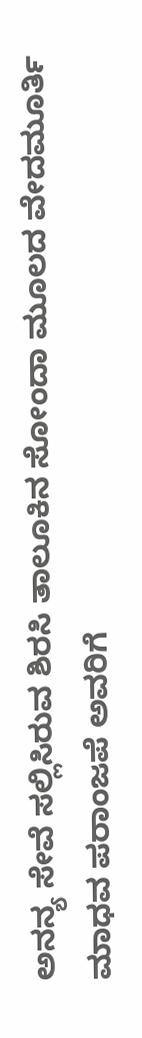ಅನನ್ಯ ಸೇವೆ ಸಲ್ಲಿಸಿರುವ ಶಿರಸಿ ತಾಲೂಕಿನ ಸೋಂದಾ ಮೂಲದ ವೇದಮೂರ್ತಿ ಮಾಧವ ಪರಾಂಜಪೆ ಅವರಿಗೆ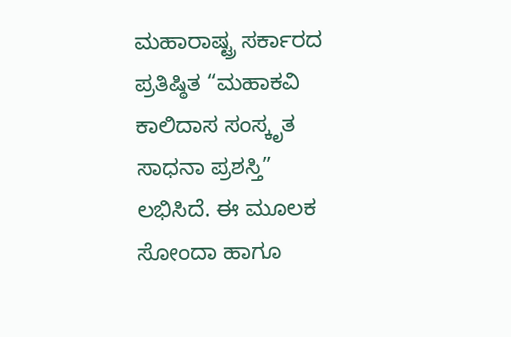ಮಹಾರಾಷ್ಟ್ರ ಸರ್ಕಾರದ ಪ್ರತಿಷ್ಠಿತ “ಮಹಾಕವಿ ಕಾಲಿದಾಸ ಸಂಸ್ಕೃತ ಸಾಧನಾ ಪ್ರಶಸ್ತಿ” ಲಭಿಸಿದೆ. ಈ ಮೂಲಕ ಸೋಂದಾ ಹಾಗೂ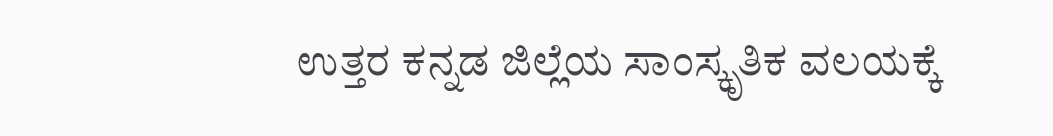ಉತ್ತರ ಕನ್ನಡ ಜಿಲ್ಲೆಯ ಸಾಂಸ್ಕೃತಿಕ ವಲಯಕ್ಕೆ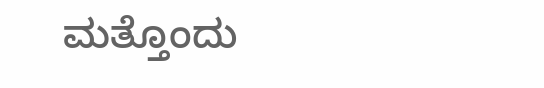ಮತ್ತೊಂದು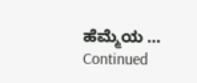ಹೆಮ್ಮೆಯ … Continued